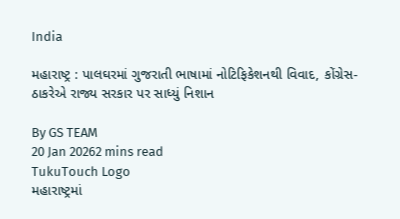India

મહારાષ્ટ્ર : પાલઘરમાં ગુજરાતી ભાષામાં નોટિફિકેશનથી વિવાદ, કોંગ્રેસ-ઠાકરેએ રાજ્ય સરકાર પર સાધ્યું નિશાન

By GS TEAM
20 Jan 20262 mins read
TukuTouch Logo
મહારાષ્ટ્રમાં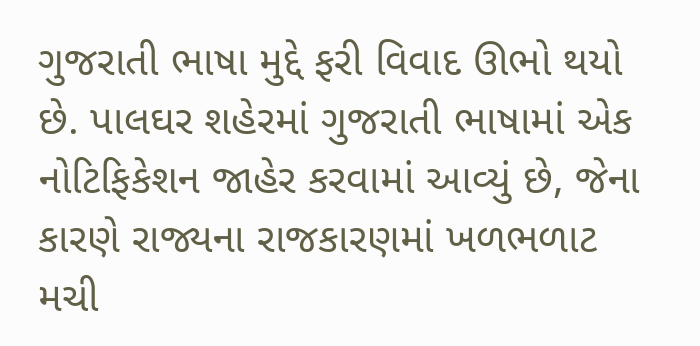ગુજરાતી ભાષા મુદ્દે ફરી વિવાદ ઊભો થયો છે. પાલઘર શહેરમાં ગુજરાતી ભાષામાં એક નોટિફિકેશન જાહેર કરવામાં આવ્યું છે, જેના કારણે રાજ્યના રાજકારણમાં ખળભળાટ મચી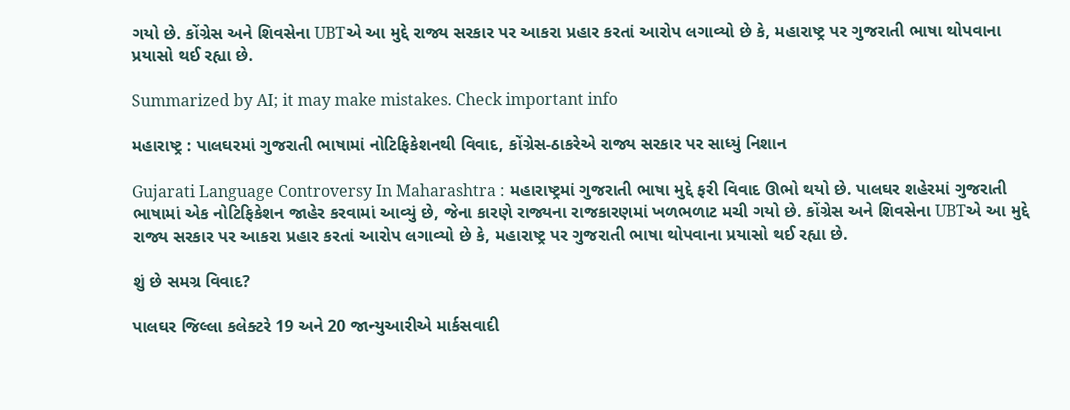ગયો છે. કોંગ્રેસ અને શિવસેના UBTએ આ મુદ્દે રાજ્ય સરકાર પર આકરા પ્રહાર કરતાં આરોપ લગાવ્યો છે કે, મહારાષ્ટ્ર પર ગુજરાતી ભાષા થોપવાના પ્રયાસો થઈ રહ્યા છે.

Summarized by AI; it may make mistakes. Check important info

મહારાષ્ટ્ર : પાલઘરમાં ગુજરાતી ભાષામાં નોટિફિકેશનથી વિવાદ, કોંગ્રેસ-ઠાકરેએ રાજ્ય સરકાર પર સાધ્યું નિશાન

Gujarati Language Controversy In Maharashtra : મહારાષ્ટ્રમાં ગુજરાતી ભાષા મુદ્દે ફરી વિવાદ ઊભો થયો છે. પાલઘર શહેરમાં ગુજરાતી ભાષામાં એક નોટિફિકેશન જાહેર કરવામાં આવ્યું છે, જેના કારણે રાજ્યના રાજકારણમાં ખળભળાટ મચી ગયો છે. કોંગ્રેસ અને શિવસેના UBTએ આ મુદ્દે રાજ્ય સરકાર પર આકરા પ્રહાર કરતાં આરોપ લગાવ્યો છે કે, મહારાષ્ટ્ર પર ગુજરાતી ભાષા થોપવાના પ્રયાસો થઈ રહ્યા છે.

શું છે સમગ્ર વિવાદ?

પાલઘર જિલ્લા કલેક્ટરે 19 અને 20 જાન્યુઆરીએ માર્કસવાદી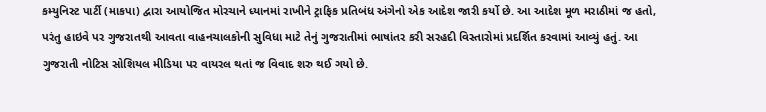કમ્યુનિસ્ટ પાર્ટી (માકપા) દ્વારા આયોજિત મોરચાને ધ્યાનમાં રાખીને ટ્રાફિક પ્રતિબંધ અંગેનો એક આદેશ જારી કર્યો છે. આ આદેશ મૂળ મરાઠીમાં જ હતો, પરંતુ હાઇવે પર ગુજરાતથી આવતા વાહનચાલકોની સુવિધા માટે તેનું ગુજરાતીમાં ભાષાંતર કરી સરહદી વિસ્તારોમાં પ્રદર્શિત કરવામાં આવ્યું હતું. આ ગુજરાતી નોટિસ સોશિયલ મીડિયા પર વાયરલ થતાં જ વિવાદ શરુ થઈ ગયો છે.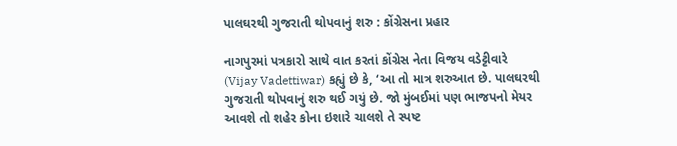પાલઘરથી ગુજરાતી થોપવાનું શરુ : કોંગ્રેસના પ્રહાર

નાગપુરમાં પત્રકારો સાથે વાત કરતાં કોંગ્રેસ નેતા વિજય વડેટ્ટીવારે (Vijay Vadettiwar) કહ્યું છે કે, ‘આ તો માત્ર શરુઆત છે. પાલઘરથી ગુજરાતી થોપવાનું શરુ થઈ ગયું છે. જો મુંબઈમાં પણ ભાજપનો મેયર આવશે તો શહેર કોના ઇશારે ચાલશે તે સ્પષ્ટ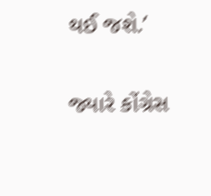થઈ જશે.’

જ્યારે કોંગ્રેસ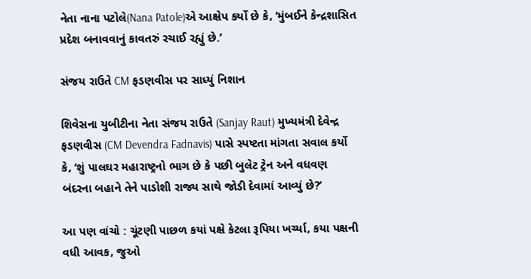નેતા નાના પટોલે(Nana Patole)એ આક્ષેપ કર્યો છે કે, ‘મુંબઈને કેન્દ્રશાસિત પ્રદેશ બનાવવાનું કાવતરું રચાઈ રહ્યું છે.’

સંજય રાઉતે CM ફડણવીસ પર સાધ્યું નિશાન

શિવેસના યુબીટીના નેતા સંજય રાઉતે (Sanjay Raut) મુખ્યમંત્રી દેવેન્દ્ર ફડણવીસ (CM Devendra Fadnavis) પાસે સ્પષ્ટતા માંગતા સવાલ કર્યો કે, ‘શું પાલઘર મહારાષ્ટ્રનો ભાગ છે કે પછી બુલેટ ટ્રેન અને વધવણ બંદરના બહાને તેને પાડોશી રાજ્ય સાથે જોડી દેવામાં આવ્યું છે?’

આ પણ વાંચો : ચૂંટણી પાછળ કયાં પક્ષે કેટલા રૂપિયા ખર્ચ્યા, કયા પક્ષની વધી આવક, જુઓ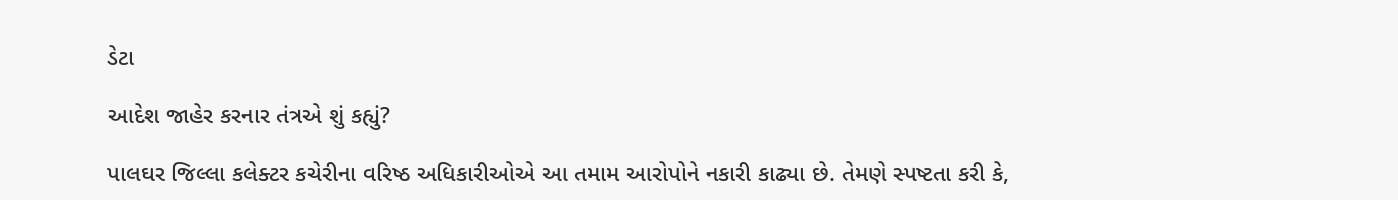ડેટા

આદેશ જાહેર કરનાર તંત્રએ શું કહ્યું?

પાલઘર જિલ્લા કલેક્ટર કચેરીના વરિષ્ઠ અધિકારીઓએ આ તમામ આરોપોને નકારી કાઢ્યા છે. તેમણે સ્પષ્ટતા કરી કે,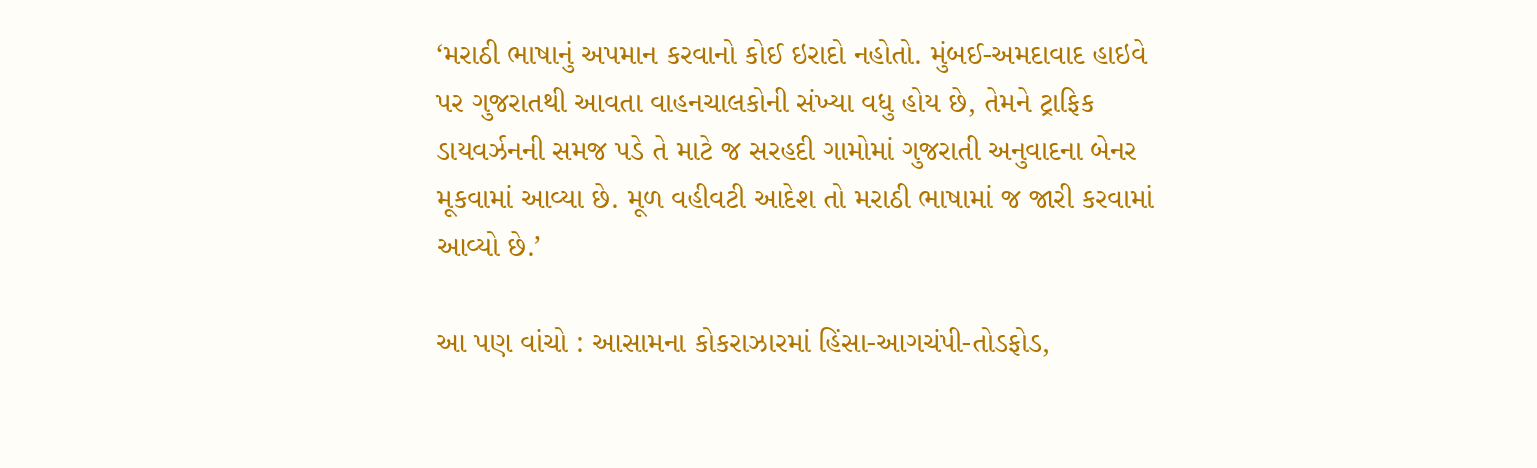‘મરાઠી ભાષાનું અપમાન કરવાનો કોઈ ઇરાદો નહોતો. મુંબઈ-અમદાવાદ હાઇવે પર ગુજરાતથી આવતા વાહનચાલકોની સંખ્યા વધુ હોય છે, તેમને ટ્રાફિક ડાયવર્ઝનની સમજ પડે તે માટે જ સરહદી ગામોમાં ગુજરાતી અનુવાદના બેનર મૂકવામાં આવ્યા છે. મૂળ વહીવટી આદેશ તો મરાઠી ભાષામાં જ જારી કરવામાં આવ્યો છે.’

આ પણ વાંચો : આસામના કોકરાઝારમાં હિંસા-આગચંપી-તોડફોડ,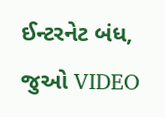ઈન્ટરનેટ બંધ, જુઓ VIDEO